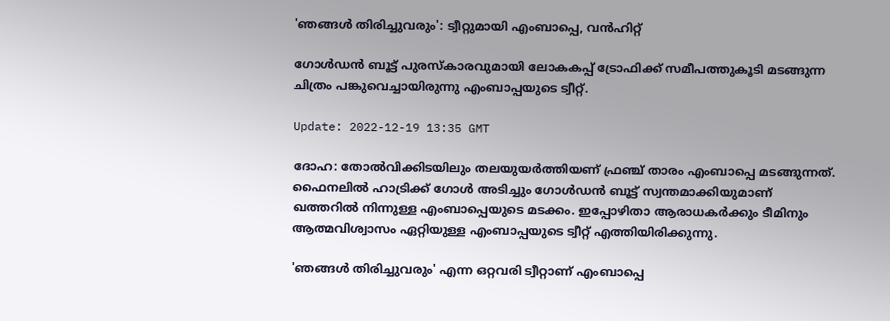'ഞങ്ങൾ തിരിച്ചുവരും': ട്വീറ്റുമായി എംബാപ്പെ, വൻഹിറ്റ്

ഗോള്‍ഡന്‍ ബൂട്ട് പുരസ്കാരവുമായി ലോകകപ്പ് ട്രോഫിക്ക് സമീപത്തുകൂടി മടങ്ങുന്ന ചിത്രം പങ്കുവെച്ചായിരുന്നു എംബാപ്പയുടെ ട്വീറ്റ്.

Update: 2022-12-19 13:35 GMT

ദോഹ: തോൽവിക്കിടയിലും തലയുയര്‍ത്തിയണ് ഫ്രഞ്ച് താരം എംബാപ്പെ മടങ്ങുന്നത്. ഫൈനലില്‍ ഹാട്രിക്ക് ഗോൾ അടിച്ചും ഗോൾഡൻ ബൂട്ട് സ്വന്തമാക്കിയുമാണ് ഖത്തറില്‍ നിന്നുള്ള എംബാപ്പെയുടെ മടക്കം. ഇപ്പോഴിതാ ആരാധകര്‍ക്കും ടീമിനും ആത്മവിശ്വാസം ഏറ്റിയുള്ള എംബാപ്പയുടെ ട്വീറ്റ് എത്തിയിരിക്കുന്നു.

'ഞങ്ങള്‍ തിരിച്ചുവരും' എന്ന ഒറ്റവരി ട്വീറ്റാണ് എംബാപ്പെ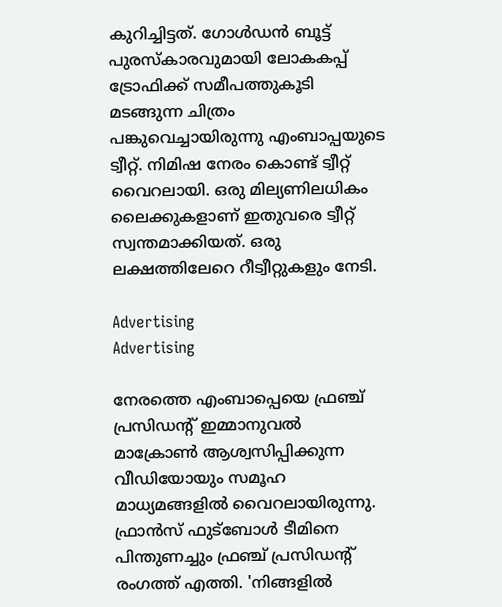കുറിച്ചിട്ടത്. ഗോള്‍ഡന്‍ ബൂട്ട് പുരസ്കാരവുമായി ലോകകപ്പ് ട്രോഫിക്ക് സമീപത്തുകൂടി മടങ്ങുന്ന ചിത്രം പങ്കുവെച്ചായിരുന്നു എംബാപ്പയുടെ ട്വീറ്റ്. നിമിഷ നേരം കൊണ്ട് ട്വീറ്റ് വൈറലായി. ഒരു മില്യണിലധികം ലൈക്കുകളാണ് ഇതുവരെ ട്വീറ്റ് സ്വന്തമാക്കിയത്. ഒരു ലക്ഷത്തിലേറെ റീട്വീറ്റുകളും നേടി.

Advertising
Advertising

നേരത്തെ എംബാപ്പെയെ ഫ്രഞ്ച് പ്രസിഡന്റ് ഇമ്മാനുവൽ മാക്രോൺ ആശ്വസിപ്പിക്കുന്ന വീഡിയോയും സമൂഹ മാധ്യമങ്ങളിൽ വൈറലായിരുന്നു. ഫ്രാൻസ് ഫുട്ബോൾ ടീമിനെ പിന്തുണച്ചും ഫ്രഞ്ച് പ്രസിഡന്റ് രംഗത്ത് എത്തി. 'നിങ്ങളിൽ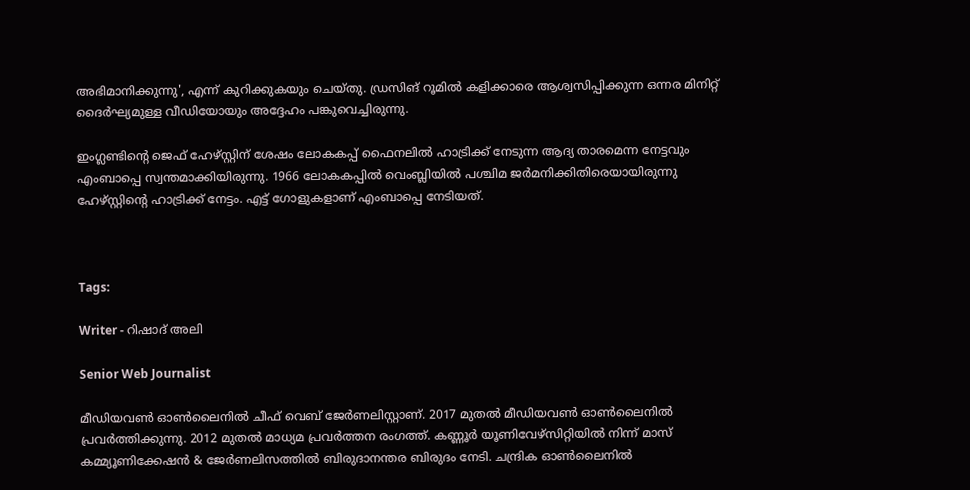അഭിമാനിക്കുന്നു', എന്ന് കുറിക്കുകയും ചെയ്തു. ഡ്രസിങ് റൂമിൽ കളിക്കാരെ ആശ്വസിപ്പിക്കുന്ന ഒന്നര മിനിറ്റ് ദൈർഘ്യമുള്ള വീഡിയോയും അദ്ദേഹം പങ്കുവെച്ചിരുന്നു.

ഇംഗ്ലണ്ടിന്റെ ജെഫ് ഹേഴ്സ്റ്റിന് ശേഷം ലോകകപ്പ് ഫൈനലില്‍ ഹാട്രിക്ക് നേടുന്ന ആദ്യ താരമെന്ന നേട്ടവും എംബാപ്പെ സ്വന്തമാക്കിയിരുന്നു. 1966 ലോകകപ്പില്‍ വെംബ്ലിയില്‍ പശ്ചിമ ജര്‍മനിക്കിതിരെയായിരുന്നു ഹേഴ്സ്റ്റിന്റെ ഹാട്രിക്ക് നേട്ടം. എട്ട് ഗോളുകളാണ് എംബാപ്പെ നേടിയത്.



Tags:

Writer - റിഷാദ് അലി

Senior Web Journalist

മീഡിയവൺ ഓൺലൈനിൽ ചീഫ് വെബ് ജേർണലിസ്റ്റാണ്. 2017 മുതൽ മീഡിയവൺ ഓൺലൈനിൽ പ്രവർത്തിക്കുന്നു. 2012 മുതൽ മാധ്യമ പ്രവർത്തന രംഗത്ത്. കണ്ണൂര്‍ യൂണിവേഴ്‌സിറ്റിയിൽ നിന്ന് മാസ് കമ്മ്യൂണിക്കേഷന്‍ & ജേര്‍ണലിസത്തില്‍ ബിരുദാനന്തര ബിരുദം നേടി. ചന്ദ്രിക ഓണ്‍ലൈനില്‍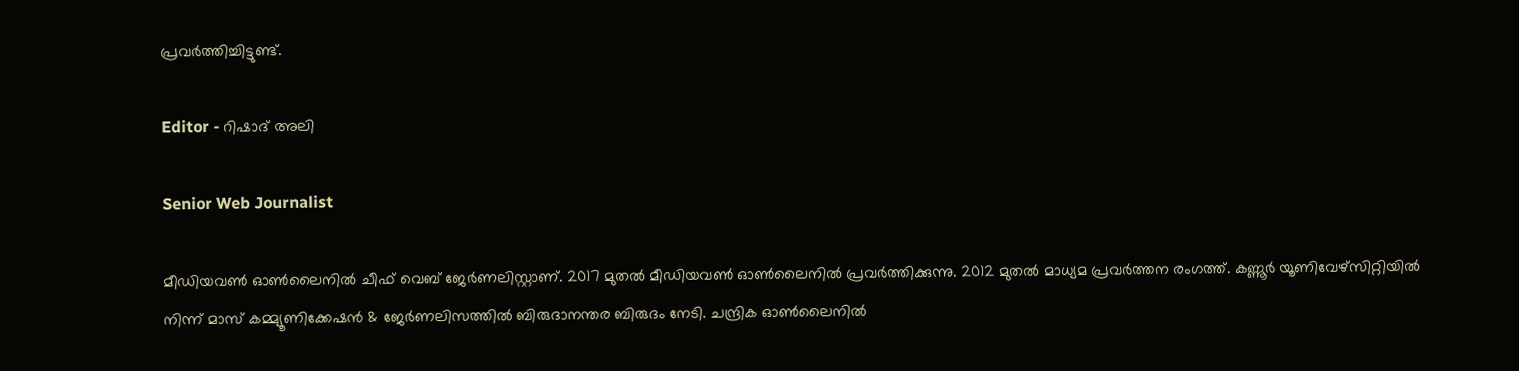പ്രവര്‍ത്തിച്ചിട്ടുണ്ട്.

Editor - റിഷാദ് അലി

Senior Web Journalist

മീഡിയവൺ ഓൺലൈനിൽ ചീഫ് വെബ് ജേർണലിസ്റ്റാണ്. 2017 മുതൽ മീഡിയവൺ ഓൺലൈനിൽ പ്രവർത്തിക്കുന്നു. 2012 മുതൽ മാധ്യമ പ്രവർത്തന രംഗത്ത്. കണ്ണൂര്‍ യൂണിവേഴ്‌സിറ്റിയിൽ നിന്ന് മാസ് കമ്മ്യൂണിക്കേഷന്‍ & ജേര്‍ണലിസത്തില്‍ ബിരുദാനന്തര ബിരുദം നേടി. ചന്ദ്രിക ഓണ്‍ലൈനില്‍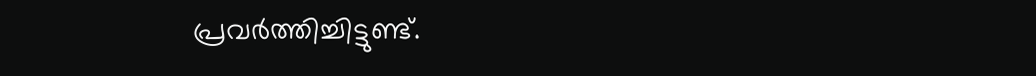പ്രവര്‍ത്തിച്ചിട്ടുണ്ട്.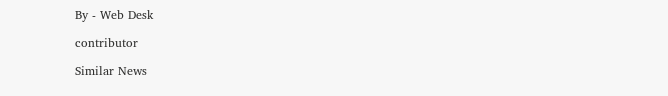By - Web Desk

contributor

Similar News